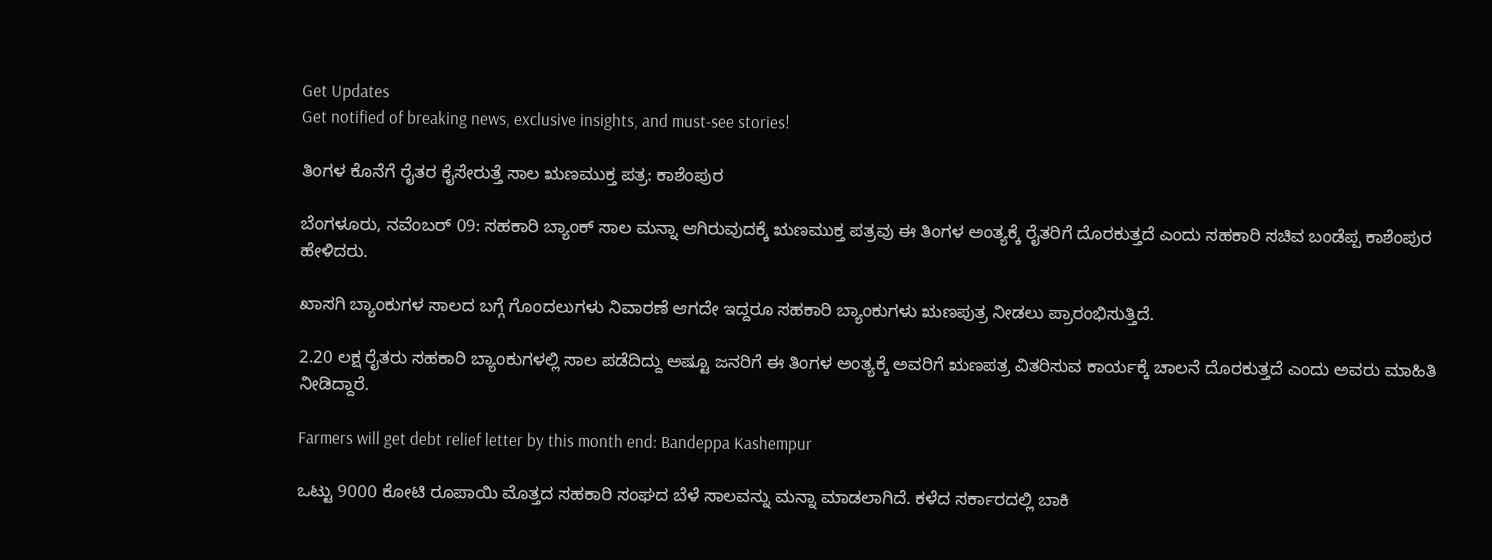Get Updates
Get notified of breaking news, exclusive insights, and must-see stories!

ತಿಂಗಳ ಕೊನೆಗೆ ರೈತರ ಕೈಸೇರುತ್ತೆ ಸಾಲ ಋಣಮುಕ್ತ ಪತ್ರ: ಕಾಶೆಂಪುರ

ಬೆಂಗಳೂರು, ನವೆಂಬರ್ 09: ಸಹಕಾರಿ ಬ್ಯಾಂಕ್ ಸಾಲ ಮನ್ನಾ ಆಗಿರುವುದಕ್ಕೆ ಋಣಮುಕ್ತ ಪತ್ರವು ಈ ತಿಂಗಳ ಅಂತ್ಯಕ್ಕೆ ರೈತರಿಗೆ ದೊರಕುತ್ತದೆ ಎಂದು ಸಹಕಾರಿ ಸಚಿವ ಬಂಡೆಪ್ಪ ಕಾಶೆಂಪುರ ಹೇಳಿದರು.

ಖಾಸಗಿ ಬ್ಯಾಂಕುಗಳ ಸಾಲದ ಬಗ್ಗೆ ಗೊಂದಲುಗಳು ನಿವಾರಣೆ ಆಗದೇ ಇದ್ದರೂ ಸಹಕಾರಿ ಬ್ಯಾಂಕುಗಳು ಋಣಪುತ್ರ ನೀಡಲು ಪ್ರಾರಂಭಿಸುತ್ತಿದೆ.

2.20 ಲಕ್ಷ ರೈತರು ಸಹಕಾರಿ ಬ್ಯಾಂಕುಗಳಲ್ಲಿ ಸಾಲ ಪಡೆದಿದ್ದು ಅಷ್ಟೂ ಜನರಿಗೆ ಈ ತಿಂಗಳ ಅಂತ್ಯಕ್ಕೆ ಅವರಿಗೆ ಋಣಪತ್ರ ವಿತರಿಸುವ ಕಾರ್ಯಕ್ಕೆ ಚಾಲನೆ ದೊರಕುತ್ತದೆ ಎಂದು ಅವರು ಮಾಹಿತಿ ನೀಡಿದ್ದಾರೆ.

Farmers will get debt relief letter by this month end: Bandeppa Kashempur

ಒಟ್ಟು 9000 ಕೋಟಿ ರೂಪಾಯಿ ಮೊತ್ತದ ಸಹಕಾರಿ ಸಂಘದ ಬೆಳೆ ಸಾಲವನ್ನು ಮನ್ನಾ ಮಾಡಲಾಗಿದೆ. ಕಳೆದ ಸರ್ಕಾರದಲ್ಲಿ ಬಾಕಿ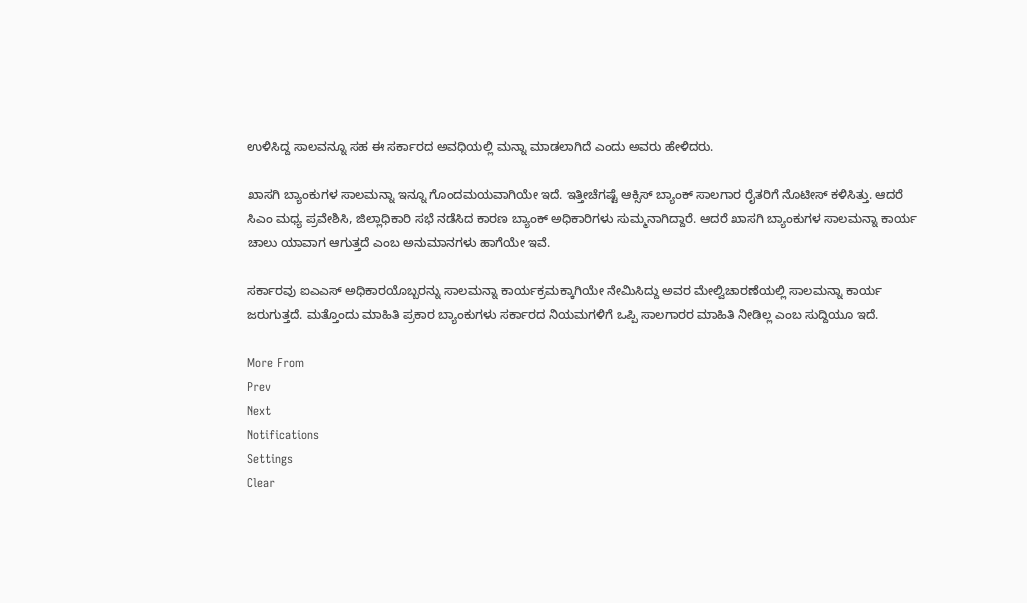ಉಳಿಸಿದ್ದ ಸಾಲವನ್ನೂ ಸಹ ಈ ಸರ್ಕಾರದ ಅವಧಿಯಲ್ಲಿ ಮನ್ನಾ ಮಾಡಲಾಗಿದೆ ಎಂದು ಅವರು ಹೇಳಿದರು.

ಖಾಸಗಿ ಬ್ಯಾಂಕುಗಳ ಸಾಲಮನ್ನಾ ಇನ್ನೂ ಗೊಂದಮಯವಾಗಿಯೇ ಇದೆ. ಇತ್ತೀಚೆಗಷ್ಟೆ ಆಕ್ಸಿಸ್ ಬ್ಯಾಂಕ್ ಸಾಲಗಾರ ರೈತರಿಗೆ ನೊಟೀಸ್ ಕಳಿಸಿತ್ತು. ಆದರೆ ಸಿಎಂ ಮಧ್ಯ ಪ್ರವೇಶಿಸಿ, ಜಿಲ್ಲಾಧಿಕಾರಿ ಸಭೆ ನಡೆಸಿದ ಕಾರಣ ಬ್ಯಾಂಕ್ ಅಧಿಕಾರಿಗಳು ಸುಮ್ಮನಾಗಿದ್ದಾರೆ. ಆದರೆ ಖಾಸಗಿ ಬ್ಯಾಂಕುಗಳ ಸಾಲಮನ್ನಾ ಕಾರ್ಯ ಚಾಲು ಯಾವಾಗ ಆಗುತ್ತದೆ ಎಂಬ ಅನುಮಾನಗಳು ಹಾಗೆಯೇ ಇವೆ.

ಸರ್ಕಾರವು ಐಎಎಸ್‌ ಅಧಿಕಾರಯೊಬ್ಬರನ್ನು ಸಾಲಮನ್ನಾ ಕಾರ್ಯಕ್ರಮಕ್ಕಾಗಿಯೇ ನೇಮಿಸಿದ್ದು ಅವರ ಮೇಲ್ವಿಚಾರಣೆಯಲ್ಲಿ ಸಾಲಮನ್ನಾ ಕಾರ್ಯ ಜರುಗುತ್ತದೆ. ಮತ್ತೊಂದು ಮಾಹಿತಿ ಪ್ರಕಾರ ಬ್ಯಾಂಕುಗಳು ಸರ್ಕಾರದ ನಿಯಮಗಳಿಗೆ ಒಪ್ಪಿ ಸಾಲಗಾರರ ಮಾಹಿತಿ ನೀಡಿಲ್ಲ ಎಂಬ ಸುದ್ದಿಯೂ ಇದೆ.

More From
Prev
Next
Notifications
Settings
Clear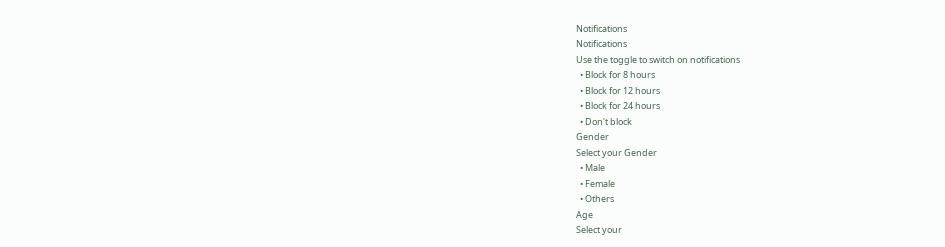Notifications
Notifications
Use the toggle to switch on notifications
  • Block for 8 hours
  • Block for 12 hours
  • Block for 24 hours
  • Don't block
Gender
Select your Gender
  • Male
  • Female
  • Others
Age
Select your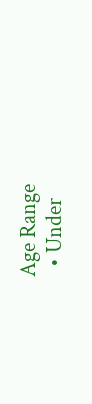Age Range
  • Under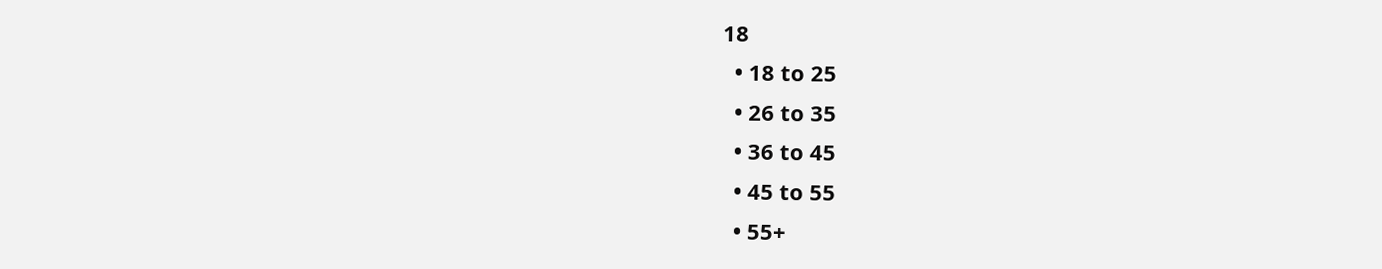18
  • 18 to 25
  • 26 to 35
  • 36 to 45
  • 45 to 55
  • 55+